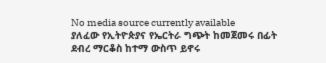No media source currently available
ያለፈው የኢትዮጵያና የኤርትራ ግጭት ከመጀመሩ በፊት ደብረ ማርቆስ ከተማ ውስጥ ይኖሩ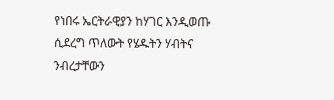የነበሩ ኤርትራዊያን ከሃገር እንዲወጡ ሲደረግ ጥለውት የሄዱትን ሃብትና ንብረታቸውን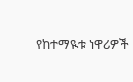የከተማዪቱ ነዋሪዎች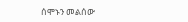ሰሞኑን መልሰው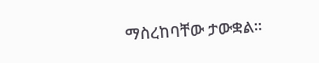ማስረከባቸው ታውቋል።